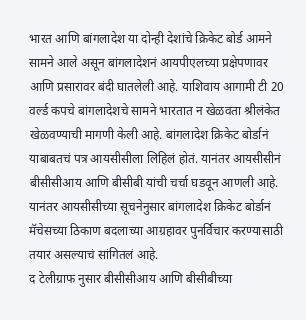भारत आणि बांगलादेश या दोन्ही देशांचे क्रिकेट बोर्ड आमने सामने आले असून बांगलादेशनं आयपीएलच्या प्रक्षेपणावर आणि प्रसारावर बंदी घातलेली आहे. याशिवाय आगामी टी 20 वर्ल्ड कपचे बांगलादेशचे सामने भारतात न खेळवता श्रीलंकेत खेळवण्याची मागणी केली आहे. बांगलादेश क्रिकेट बोर्डानं याबाबतचं पत्र आयसीसीला लिहिलं होतं. यानंतर आयसीसीनं बीसीसीआय आणि बीसीबी यांची चर्चा घडवून आणली आहे. यानंतर आयसीसीच्या सूचनेनुसार बांगलादेश क्रिकेट बोर्डानं मॅचेसच्या ठिकाण बदलाच्या आग्रहावर पुनर्विचार करण्यासाठी तयार असल्याचं सांगितलं आहे.
द टेलीग्राफ नुसार बीसीसीआय आणि बीसीबीच्या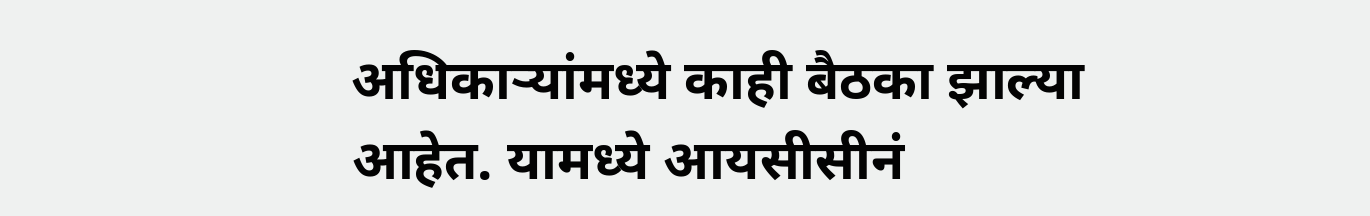अधिकाऱ्यांमध्ये काही बैठका झाल्या आहेत. यामध्ये आयसीसीनं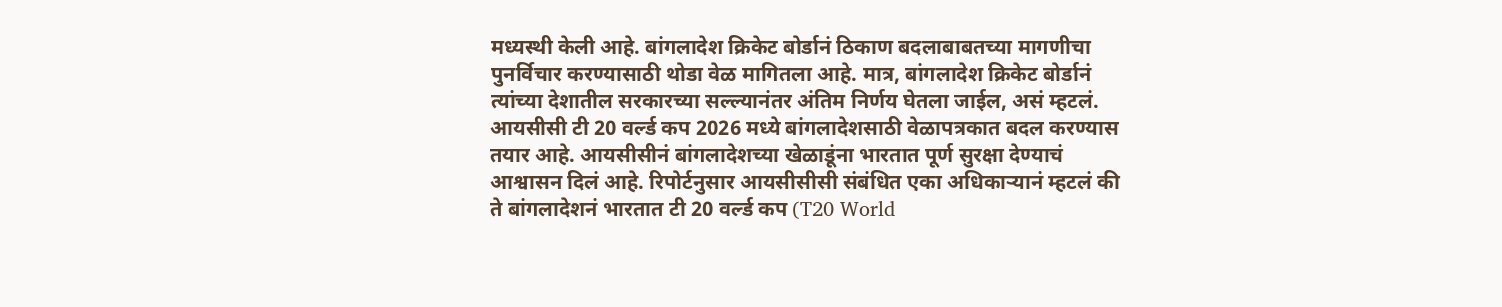मध्यस्थी केली आहे. बांगलादेश क्रिकेट बोर्डानं ठिकाण बदलाबाबतच्या मागणीचा पुनर्विचार करण्यासाठी थोडा वेळ मागितला आहे. मात्र, बांगलादेश क्रिकेट बोर्डानं त्यांच्या देशातील सरकारच्या सल्ल्यानंतर अंतिम निर्णय घेतला जाईल, असं म्हटलं. आयसीसी टी 20 वर्ल्ड कप 2026 मध्ये बांगलादेशसाठी वेळापत्रकात बदल करण्यास तयार आहे. आयसीसीनं बांगलादेशच्या खेळाडूंना भारतात पूर्ण सुरक्षा देण्याचं आश्वासन दिलं आहे. रिपोर्टनुसार आयसीसीसी संबंधित एका अधिकाऱ्यानं म्हटलं की ते बांगलादेशनं भारतात टी 20 वर्ल्ड कप (T20 World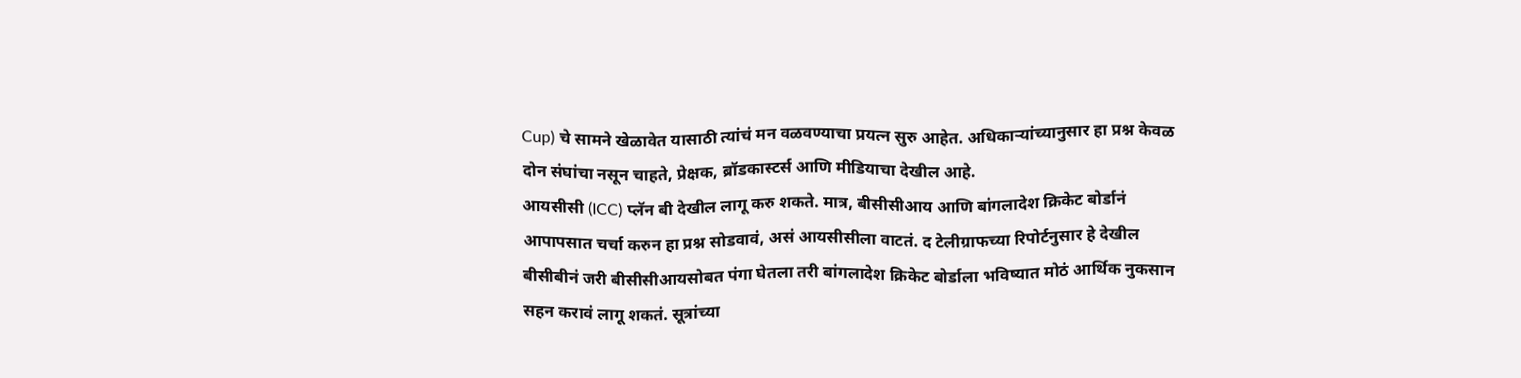Cup) चे सामने खेळावेत यासाठी त्यांचं मन वळवण्याचा प्रयत्न सुरु आहेत. अधिकाऱ्यांच्यानुसार हा प्रश्न केवळ दोन संघांचा नसून चाहते, प्रेक्षक, ब्रॉडकास्टर्स आणि मीडियाचा देखील आहे.
आयसीसी (ICC) प्लॅन बी देखील लागू करु शकते. मात्र, बीसीसीआय आणि बांगलादेश क्रिकेट बोर्डानं आपापसात चर्चा करुन हा प्रश्न सोडवावं, असं आयसीसीला वाटतं. द टेलीग्राफच्या रिपोर्टनुसार हे देखील बीसीबीनं जरी बीसीसीआयसोबत पंगा घेतला तरी बांगलादेश क्रिकेट बोर्डाला भविष्यात मोठं आर्थिक नुकसान सहन करावं लागू शकतं. सूत्रांच्या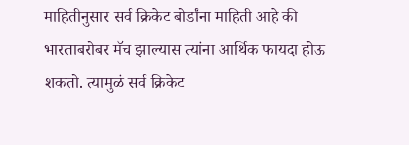माहितीनुसार सर्व क्रिकेट बोर्डांना माहिती आहे की भारताबरोबर मॅच झाल्यास त्यांना आर्थिक फायदा होऊ शकतो. त्यामुळं सर्व क्रिकेट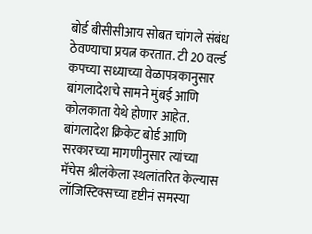बोर्ड बीसीसीआय सोबत चांगले संबंध ठेवण्याचा प्रयत्न करतात. टी 20 वर्ल्ड कपच्या सध्याच्या वेळापत्रकानुसार बांगलादेशचे सामने मुंबई आणि कोलकाता येथे होणार आहेत. बांगलादेश क्रिकेट बोर्ड आणि सरकारच्या मागणीनुसार त्यांच्या मॅचेस श्रीलंकेला स्थलांतरित केल्यास लॉजिस्टिक्सच्या दृष्टीनं समस्या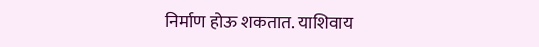निर्माण होऊ शकतात. याशिवाय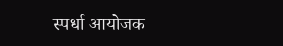स्पर्धा आयोजक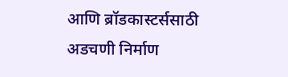आणि ब्रॉडकास्टर्ससाठी अडचणी निर्माण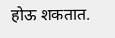होऊ शकतात.